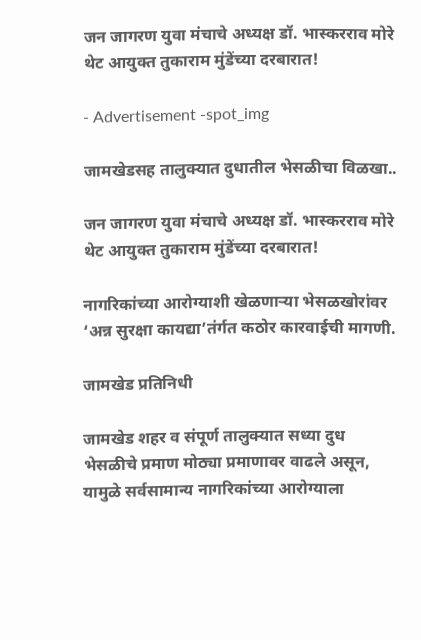जन जागरण युवा मंचाचे अध्यक्ष डॉ. भास्करराव मोरे थेट आयुक्त तुकाराम मुंडेंच्या दरबारात!

- Advertisement -spot_img

जामखेडसह तालुक्यात दुधातील भेसळीचा विळखा..

जन जागरण युवा मंचाचे अध्यक्ष डॉ. भास्करराव मोरे थेट आयुक्त तुकाराम मुंडेंच्या दरबारात!

नागरिकांच्या आरोग्याशी खेळणाऱ्या भेसळखोरांवर ‘अन्न सुरक्षा कायद्या’तंर्गत कठोर कारवाईची मागणी.

जामखेड प्रतिनिधी

जामखेड शहर व संपूर्ण तालुक्यात सध्या दुध भेसळीचे प्रमाण मोठ्या प्रमाणावर वाढले असून, यामुळे सर्वसामान्य नागरिकांच्या आरोग्याला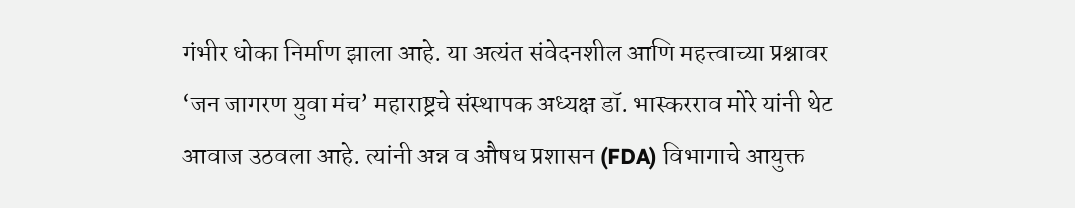गंभीर धोका निर्माण झाला आहे. या अत्यंत संवेदनशील आणि महत्त्वाच्या प्रश्नावर ‘जन जागरण युवा मंच’ महाराष्ट्रचे संस्थापक अध्यक्ष डॉ. भास्करराव मोरे यांनी थेट आवाज उठवला आहे. त्यांनी अन्न व औषध प्रशासन (FDA) विभागाचे आयुक्त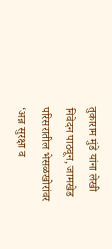तुकाराम मुंडे यांना लेखी निवेदन पाठवून, जामखेड परिसरातील भेसळखोरांवर ‘अन्न सुरक्षा व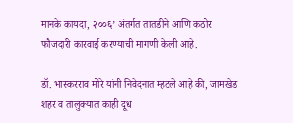मानके कायदा, २००६’ अंतर्गत तातडीने आणि कठोर फौजदारी कारवाई करण्याची मागणी केली आहे.

डॉ. भास्करराव मोरे यांनी निवेदनात म्हटले आहे की, जामखेड शहर व तालुक्यात काही दूध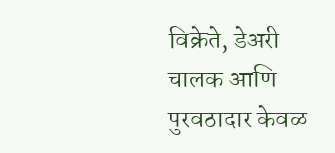विक्रेते, डेअरी चालक आणि पुरवठादार केवळ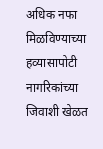अधिक नफा मिळविण्याच्या हव्यासापोटी नागरिकांच्या जिवाशी खेळत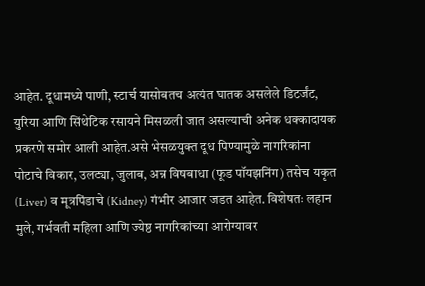आहेत. दूधामध्ये पाणी, स्टार्च यासोबतच अत्यंत घातक असलेले डिटर्जंट, युरिया आणि सिंथेटिक रसायने मिसळली जात असल्याची अनेक धक्कादायक प्रकरणे समोर आली आहेत.असे भेसळयुक्त दूध पिण्यामुळे नागरिकांना पोटाचे विकार, उलट्या, जुलाब, अन्न विषबाधा (फूड पॉयझनिंग) तसेच यकृत (Liver) व मूत्रपिंडाचे (Kidney) गंभीर आजार जडत आहेत. विशेषतः लहान मुले, गर्भवती महिला आणि ज्येष्ठ नागरिकांच्या आरोग्यावर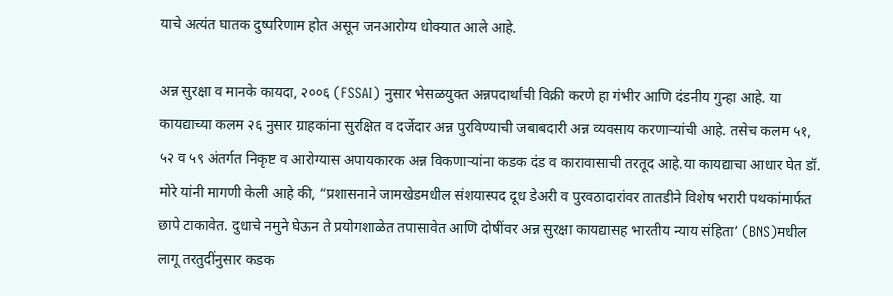याचे अत्यंत घातक दुष्परिणाम होत असून जनआरोग्य धोक्यात आले आहे.

अन्न सुरक्षा व मानके कायदा, २००६ (FSSAI) नुसार भेसळयुक्त अन्नपदार्थांची विक्री करणे हा गंभीर आणि दंडनीय गुन्हा आहे. या कायद्याच्या कलम २६ नुसार ग्राहकांना सुरक्षित व दर्जेदार अन्न पुरविण्याची जबाबदारी अन्न व्यवसाय करणाऱ्यांची आहे. तसेच कलम ५१, ५२ व ५९ अंतर्गत निकृष्ट व आरोग्यास अपायकारक अन्न विकणाऱ्यांना कडक दंड व कारावासाची तरतूद आहे.या कायद्याचा आधार घेत डॉ. मोरे यांनी मागणी केली आहे की, “प्रशासनाने जामखेडमधील संशयास्पद दूध डेअरी व पुरवठादारांवर तातडीने विशेष भरारी पथकांमार्फत छापे टाकावेत. दुधाचे नमुने घेऊन ते प्रयोगशाळेत तपासावेत आणि दोषींवर अन्न सुरक्षा कायद्यासह भारतीय न्याय संहिता’ (BNS)मधील लागू तरतुदींनुसार कडक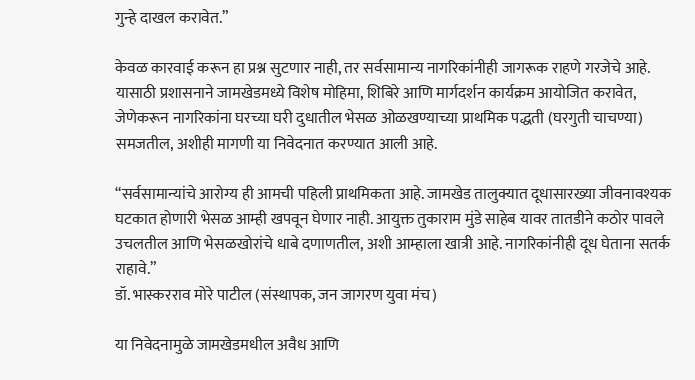गुन्हे दाखल करावेत.”

केवळ कारवाई करून हा प्रश्न सुटणार नाही, तर सर्वसामान्य नागरिकांनीही जागरूक राहणे गरजेचे आहे. यासाठी प्रशासनाने जामखेडमध्ये विशेष मोहिमा, शिबिरे आणि मार्गदर्शन कार्यक्रम आयोजित करावेत, जेणेकरून नागरिकांना घरच्या घरी दुधातील भेसळ ओळखण्याच्या प्राथमिक पद्धती (घरगुती चाचण्या) समजतील, अशीही मागणी या निवेदनात करण्यात आली आहे.

“सर्वसामान्यांचे आरोग्य ही आमची पहिली प्राथमिकता आहे. जामखेड तालुक्यात दूधासारख्या जीवनावश्यक घटकात होणारी भेसळ आम्ही खपवून घेणार नाही. आयुक्त तुकाराम मुंडे साहेब यावर तातडीने कठोर पावले उचलतील आणि भेसळखोरांचे धाबे दणाणतील, अशी आम्हाला खात्री आहे. नागरिकांनीही दूध घेताना सतर्क राहावे.”
डॉ. भास्करराव मोरे पाटील (संस्थापक, जन जागरण युवा मंच)

या निवेदनामुळे जामखेडमधील अवैध आणि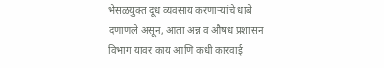भेसळयुक्त दूध व्यवसाय करणाऱ्यांचे धाबे दणाणले असून, आता अन्न व औषध प्रशासन विभाग यावर काय आणि कधी कारवाई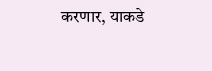करणार, याकडे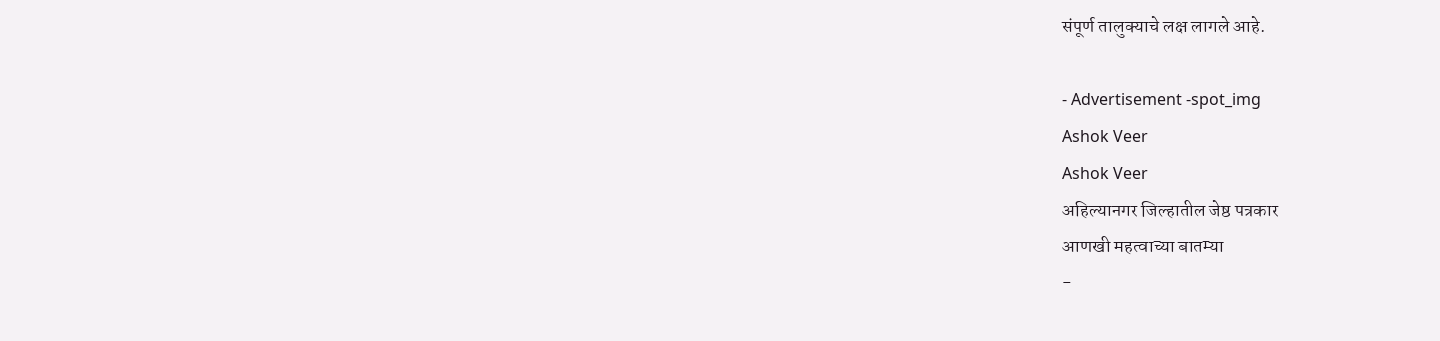संपूर्ण तालुक्याचे लक्ष लागले आहे.

- Advertisement -spot_img
Ashok Veer
Ashok Veer
अहिल्यानगर जिल्हातील जेष्ठ पत्रकार
आणखी महत्वाच्या बातम्या
-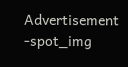Advertisement -spot_img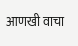आणखी वाचा